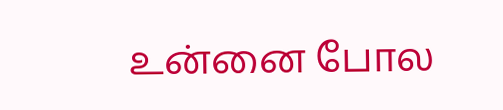உன்னை போல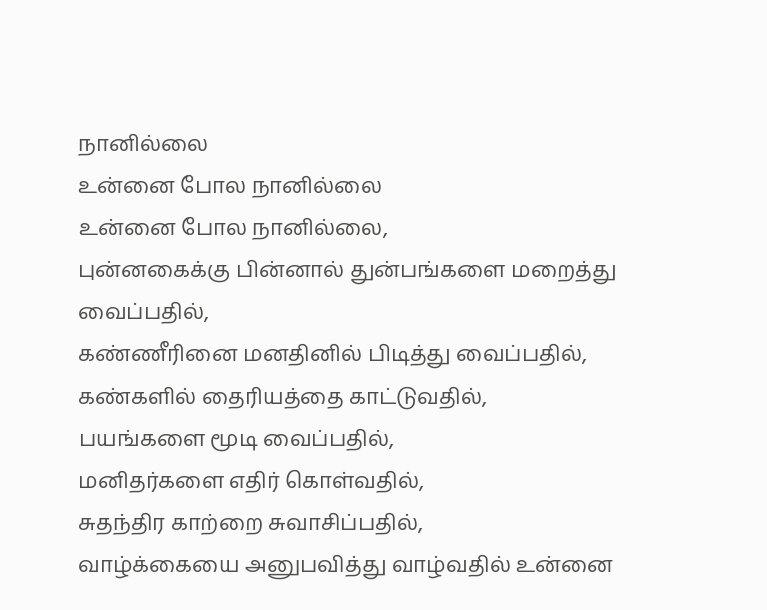நானில்லை
உன்னை போல நானில்லை
உன்னை போல நானில்லை,
புன்னகைக்கு பின்னால் துன்பங்களை மறைத்து வைப்பதில்,
கண்ணீரினை மனதினில் பிடித்து வைப்பதில்,
கண்களில் தைரியத்தை காட்டுவதில்,
பயங்களை மூடி வைப்பதில்,
மனிதர்களை எதிர் கொள்வதில்,
சுதந்திர காற்றை சுவாசிப்பதில்,
வாழ்க்கையை அனுபவித்து வாழ்வதில் உன்னை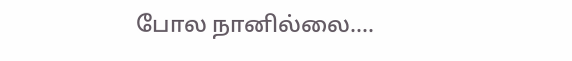போல நானில்லை....